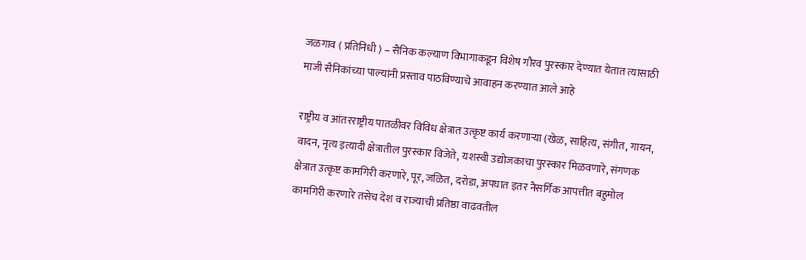जळगाव ( प्रतिनिधी ) – सैनिक कल्याण विभागाकडून विशेष गौरव पुरस्कार देण्यात येतात त्यासाठी माजी सैनिकांच्या पाल्यांनी प्रस्ताव पाठविण्याचे आवाहन करण्यात आले आहे

राष्ट्रीय व आंतरराष्ट्रीय पातळीवर विविध क्षेत्रात उत्कृष्ट कार्य करणाऱ्या (खेळ, साहित्य, संगीत, गायन, वादन, नृत्य इत्यादी क्षेत्रातील पुरस्कार विजेते, यशस्वी उद्योजकाचा पुरस्कार मिळवणारे, संगणक क्षेत्रात उत्कृष्ट कामगिरी करणारे, पूर, जळित, दरोडा, अपघात इतर नैसर्गिक आपत्तीत बहुमोल कामगिरी करणारे तसेच देश व राज्याची प्रतिष्ठा वाढवतील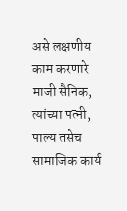असे लक्षणीय काम करणारे माजी सैनिक, त्यांच्या पत्नी, पाल्य तसेच सामाजिक कार्य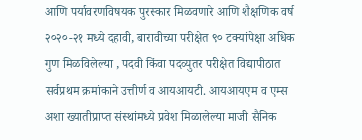आणि पर्यावरणविषयक पुरस्कार मिळवणारे आणि शैक्षणिक वर्ष २०२०-२१ मध्ये दहावी, बारावीच्या परीक्षेत ९० टक्यांपेक्षा अधिक गुण मिळविलेल्या , पदवी किंवा पदव्युतर परीक्षेत विद्यापीठात सर्वप्रथम क्रमांकाने उत्तीर्ण व आयआयटी. आयआयएम व एम्स अशा ख्यातीप्राप्त संस्थांमध्ये प्रवेश मिळालेल्या माजी सैनिक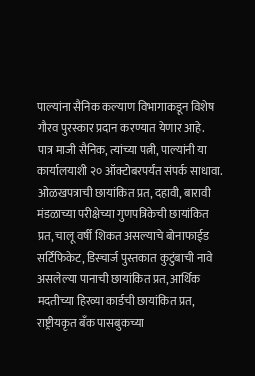पाल्यांना सैनिक कल्याण विभागाकडून विशेष गौरव पुरस्कार प्रदान करण्यात येणार आहे.
पात्र माजी सैनिक, त्यांच्या पत्नी, पाल्यांनी या कार्यालयाशी २० ऑक्टोबरपर्यंत संपर्क साधावा. ओळखपत्राची छायांकित प्रत, दहावी, बारावी मंडळाच्या परीक्षेच्या गुणपत्रिकेची छायांकित प्रत, चालू वर्षी शिकत असल्याचे बोनाफाईड सर्टिफिकेट, डिस्चार्ज पुस्तकात कुटुंबाची नावे असलेल्या पानाची छायांकित प्रत, आर्थिक मदतीच्या हिरव्या कार्डची छायांकित प्रत, राष्ट्रीयकृत बँक पासबुकच्या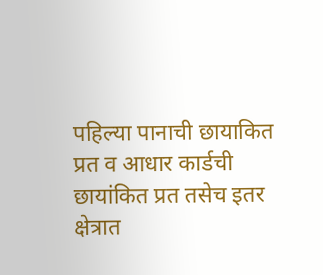पहिल्या पानाची छायाकित प्रत व आधार कार्डची छायांकित प्रत तसेच इतर क्षेत्रात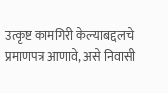उत्कृष्ट कामगिरी केल्याबद्दलचे प्रमाणपत्र आणावे, असे निवासी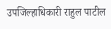उपजिल्हाधिकारी राहुल पाटील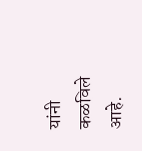यांनी कळविले आहे.